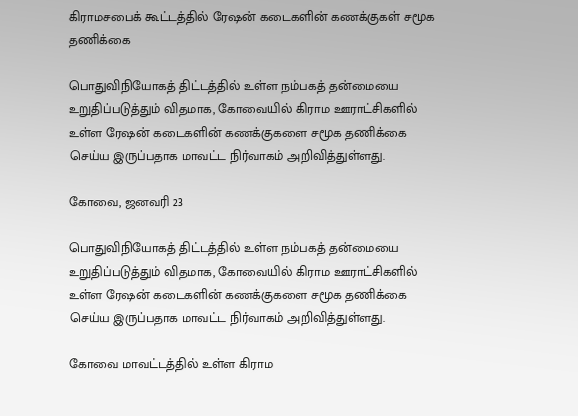கிராமசபைக் கூட்டத்தில் ரேஷன் கடைகளின் கணக்குகள் சமூக தணிக்கை

பொதுவிநியோகத் திட்டத்தில் உள்ள நம்பகத் தன்மையை உறுதிப்படுத்தும் விதமாக, கோவையில் கிராம ஊராட்சிகளில் உள்ள ரேஷன் கடைகளின் கணக்குகளை சமூக தணிக்கை செய்ய இருப்பதாக மாவட்ட நிர்வாகம் அறிவித்துள்ளது.

கோவை, ஜனவரி 23

பொதுவிநியோகத் திட்டத்தில் உள்ள நம்பகத் தன்மையை உறுதிப்படுத்தும் விதமாக, கோவையில் கிராம ஊராட்சிகளில் உள்ள ரேஷன் கடைகளின் கணக்குகளை சமூக தணிக்கை செய்ய இருப்பதாக மாவட்ட நிர்வாகம் அறிவித்துள்ளது.

கோவை மாவட்டத்தில் உள்ள கிராம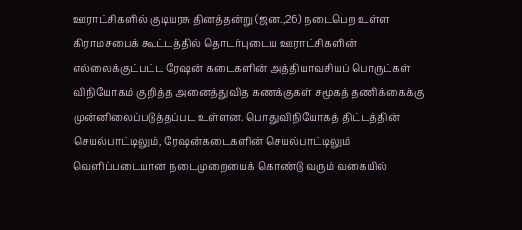ஊராட்சிகளில் குடியரசு தினத்தன்று (ஜன.,26) நடைபெற உள்ள கிராமசபைக் கூட்டத்தில் தொடர்புடைய ஊராட்சிகளின் எல்லைக்குட்பட்ட ரேஷன் கடைகளின் அத்தியாவசியப் பொருட்கள் விநியோகம் குறித்த அனைத்துவித கணக்குகள் சமூகத் தணிக்கைக்கு முன்னிலைப்படுத்தப்பட உள்ளன. பொதுவிநியோகத் திட்டத்தின் செயல்பாட்டிலும், ரேஷன்கடைகளின் செயல்பாட்டிலும் வெளிப்படையான நடைமுறையைக் கொண்டு வரும் வகையில்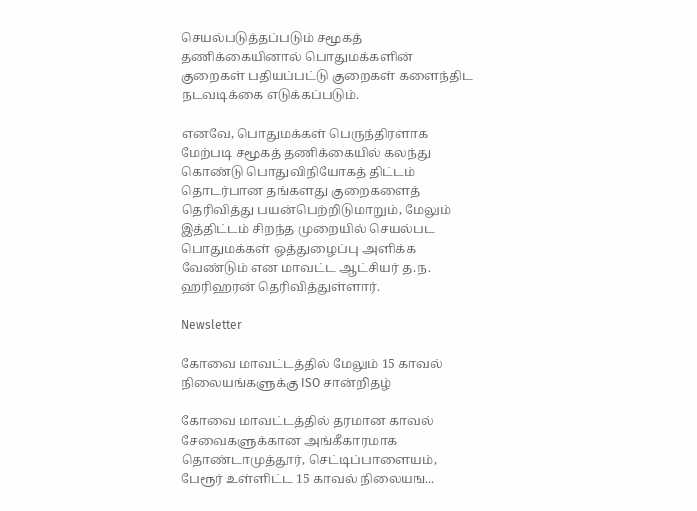செயல்படுத்தப்படும் சமூகத் தணிக்கையினால் பொதுமக்களின் குறைகள் பதியப்பட்டு குறைகள் களைந்திட நடவடிக்கை எடுக்கப்படும்.

எனவே, பொதுமக்கள் பெருந்திரளாக மேற்படி சமூகத் தணிக்கையில் கலந்து கொண்டு பொதுவிநியோகத் திட்டம் தொடர்பான தங்களது குறைகளைத் தெரிவித்து பயன்பெற்றிடுமாறும், மேலும் இத்திட்டம் சிறந்த முறையில் செயல்பட பொதுமக்கள் ஒத்துழைப்பு அளிக்க வேண்டும் என மாவட்ட ஆட்சியர் த.ந. ஹரிஹரன் தெரிவித்துள்ளார்.

Newsletter

கோவை மாவட்டத்தில் மேலும் 15 காவல் நிலையங்களுக்கு ISO சான்றிதழ்

கோவை மாவட்டத்தில் தரமான காவல் சேவைகளுக்கான அங்கீகாரமாக தொண்டாமுத்தூர், செட்டிப்பாளையம், பேரூர் உள்ளிட்ட 15 காவல் நிலையங...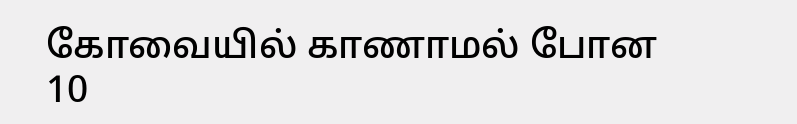கோவையில் காணாமல் போன 10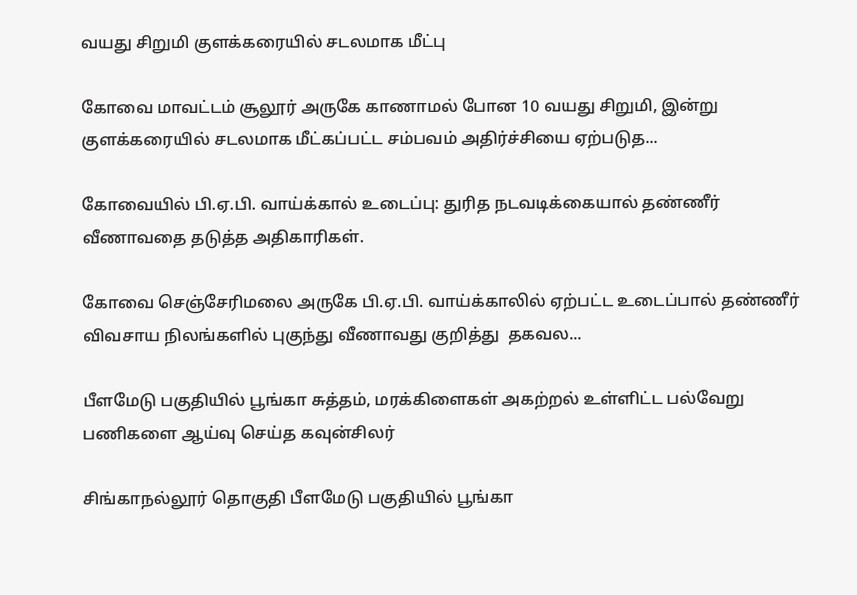வயது சிறுமி குளக்கரையில் சடலமாக மீட்பு

கோவை மாவட்டம் சூலூர் அருகே காணாமல் போன 10 வயது சிறுமி, இன்று குளக்கரையில் சடலமாக மீட்கப்பட்ட சம்பவம் அதிர்ச்சியை ஏற்படுத...

கோவையில் பி.ஏ.பி. வாய்க்கால் உடைப்பு: துரித நடவடிக்கையால் தண்ணீர் வீணாவதை தடுத்த அதிகாரிகள்.

கோவை செஞ்சேரிமலை அருகே பி.ஏ.பி. வாய்க்காலில் ஏற்பட்ட உடைப்பால் தண்ணீர் விவசாய நிலங்களில் புகுந்து வீணாவது குறித்து  தகவல...

பீளமேடு பகுதியில் பூங்கா சுத்தம், மரக்கிளைகள் அகற்றல் உள்ளிட்ட பல்வேறு பணிகளை ஆய்வு செய்த கவுன்சிலர்

சிங்காநல்லூர் தொகுதி பீளமேடு பகுதியில் பூங்கா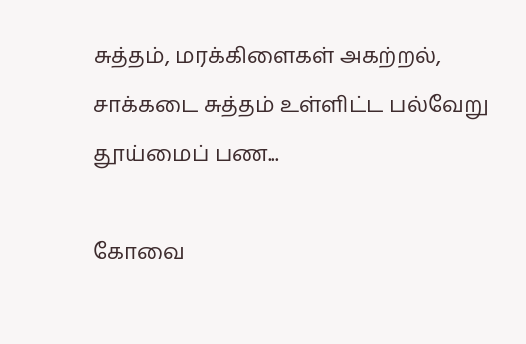சுத்தம், மரக்கிளைகள் அகற்றல், சாக்கடை சுத்தம் உள்ளிட்ட பல்வேறு தூய்மைப் பண...

கோவை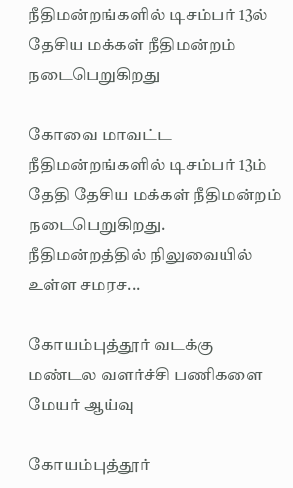நீதிமன்றங்களில் டிசம்பர் 13ல் தேசிய மக்கள் நீதிமன்றம் நடைபெறுகிறது

கோவை மாவட்ட நீதிமன்றங்களில் டிசம்பர் 13ம் தேதி தேசிய மக்கள் நீதிமன்றம் நடைபெறுகிறது. நீதிமன்றத்தில் நிலுவையில் உள்ள சமரச...

கோயம்புத்தூர் வடக்கு மண்டல வளர்ச்சி பணிகளை மேயர் ஆய்வு

கோயம்புத்தூர்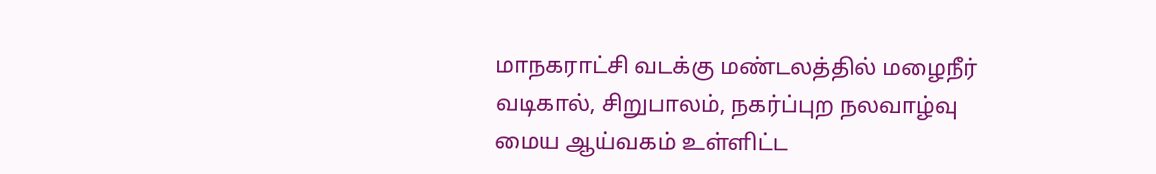மாநகராட்சி வடக்கு மண்டலத்தில் மழைநீர் வடிகால், சிறுபாலம், நகர்ப்புற நலவாழ்வு மைய ஆய்வகம் உள்ளிட்ட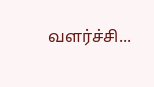வளர்ச்சி...